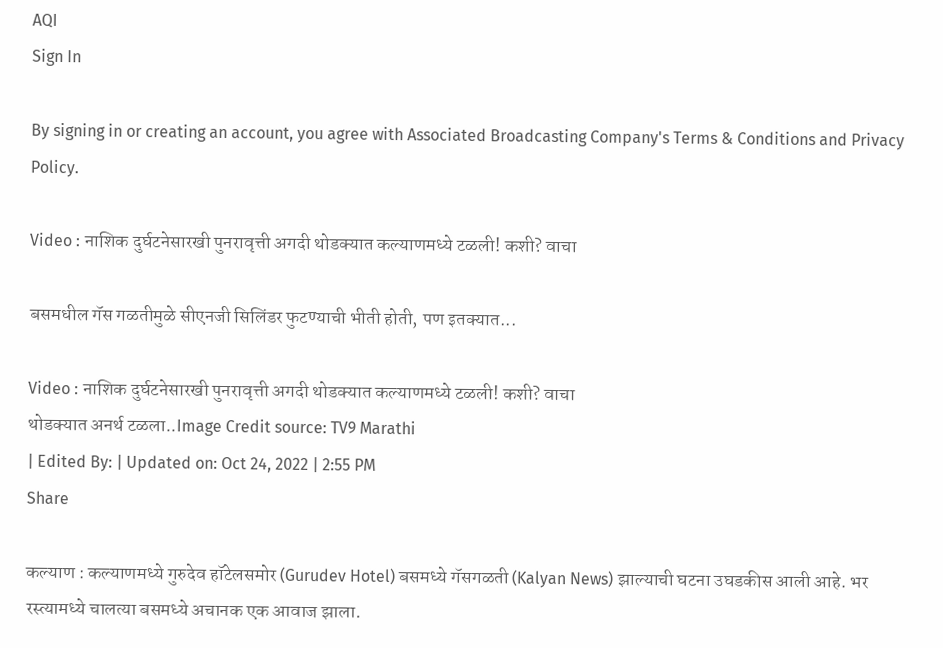AQI
Sign In

By signing in or creating an account, you agree with Associated Broadcasting Company's Terms & Conditions and Privacy Policy.

Video : नाशिक दुर्घटनेसारखी पुनरावृत्ती अगदी थोडक्यात कल्याणमध्ये टळली! कशी? वाचा

बसमधील गॅस गळतीमुळे सीएनजी सिलिंडर फुटण्याची भीती होती, पण इतक्यात...

Video : नाशिक दुर्घटनेसारखी पुनरावृत्ती अगदी थोडक्यात कल्याणमध्ये टळली! कशी? वाचा
थोडक्यात अनर्थ टळला..Image Credit source: TV9 Marathi
| Edited By: | Updated on: Oct 24, 2022 | 2:55 PM
Share

कल्याण : कल्याणमध्ये गुरुदेव हॉटेलसमोर (Gurudev Hotel) बसमध्ये गॅसगळती (Kalyan News) झाल्याची घटना उघडकीस आली आहे. भर रस्त्यामध्ये चालत्या बसमध्ये अचानक एक आवाज झाला.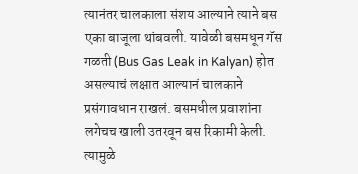त्यानंतर चालकाला संशय आल्याने त्याने बस एका बाजूला थांबवली. यावेळी बसमधून गॅस गळती (Bus Gas Leak in Kalyan) होत असल्याचं लक्षात आल्यानं चालकाने प्रसंगावधान राखलं. बसमधील प्रवाशांना लगेचच खाली उतरवून बस रिकामी केली. त्यामुळे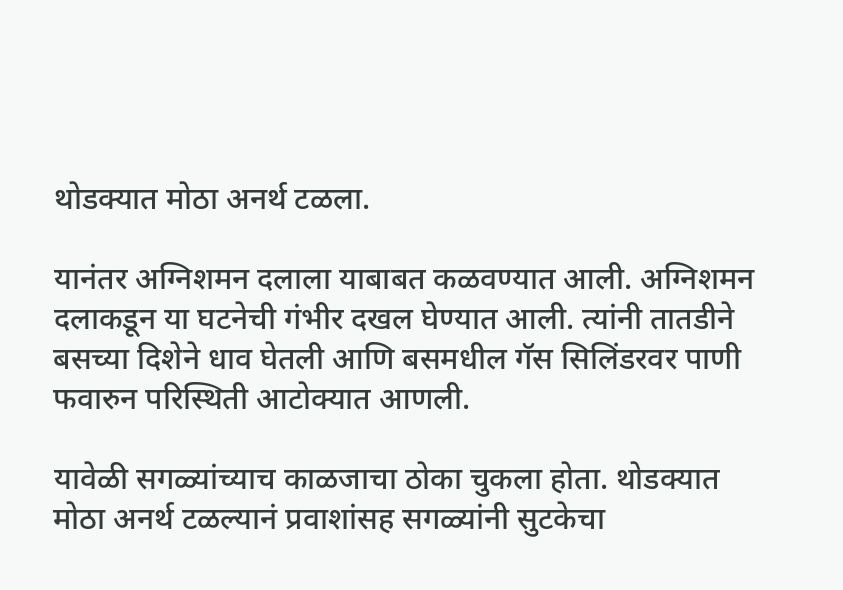थोडक्यात मोठा अनर्थ टळला.

यानंतर अग्निशमन दलाला याबाबत कळवण्यात आली. अग्निशमन दलाकडून या घटनेची गंभीर दखल घेण्यात आली. त्यांनी तातडीने बसच्या दिशेने धाव घेतली आणि बसमधील गॅस सिलिंडरवर पाणी फवारुन परिस्थिती आटोक्यात आणली.

यावेळी सगळ्यांच्याच काळजाचा ठोका चुकला होता. थोडक्यात मोठा अनर्थ टळल्यानं प्रवाशांसह सगळ्यांनी सुटकेचा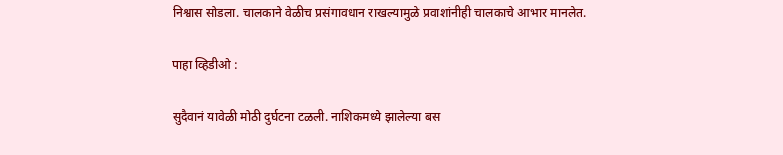निश्वास सोडला. चालकाने वेळीच प्रसंगावधान राखल्यामुळे प्रवाशांनीही चालकाचे आभार मानलेत.

पाहा व्हिडीओ :

सुदैवानं यावेळी मोठी दुर्घटना टळली. नाशिकमध्ये झालेल्या बस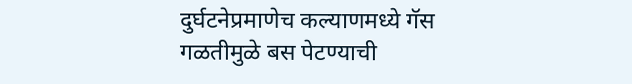दुर्घटनेप्रमाणेच कल्याणमध्ये गॅस गळतीमुळे बस पेटण्याची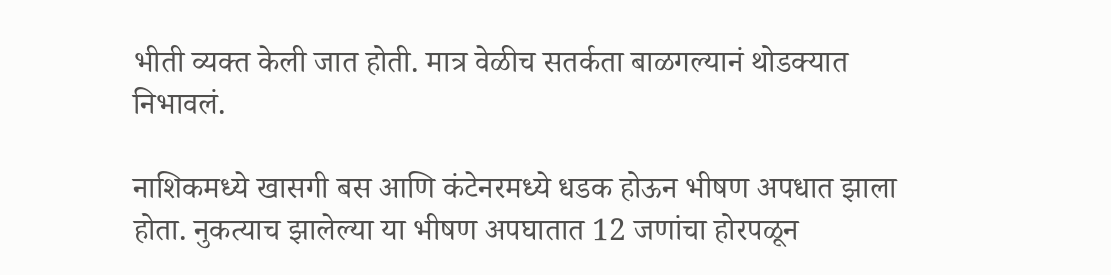भीती व्यक्त केली जात होती. मात्र वेळीच सतर्कता बाळगल्यानं थोडक्यात निभावलं.

नाशिकमध्ये खासगी बस आणि कंटेनरमध्ये धडक होऊन भीषण अपधात झाला होता. नुकत्याच झालेल्या या भीषण अपघातात 12 जणांचा होरपळून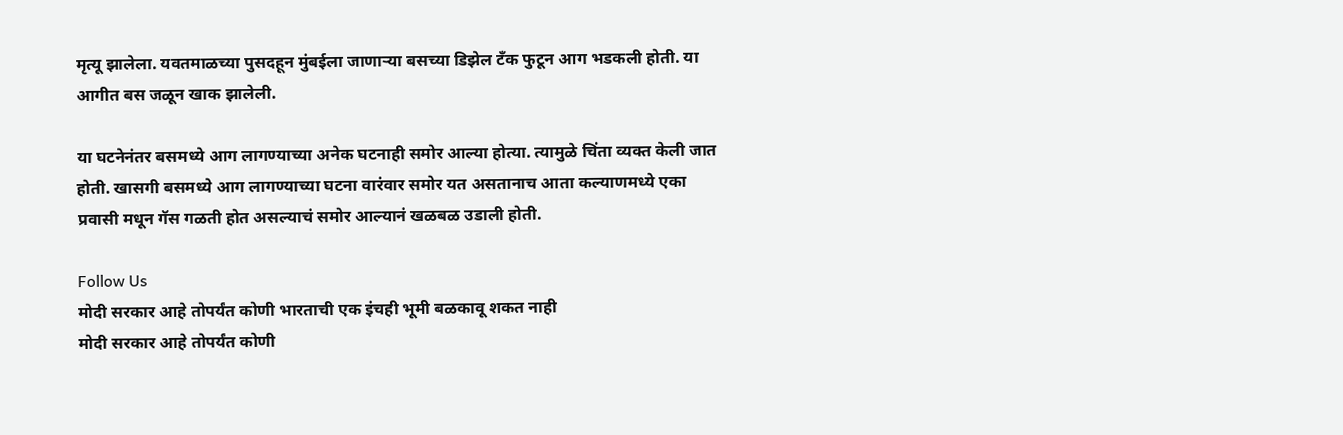मृत्यू झालेला. यवतमाळच्या पुसदहून मुंबईला जाणाऱ्या बसच्या डिझेल टँक फुटून आग भडकली होती. या आगीत बस जळून खाक झालेली.

या घटनेनंतर बसमध्ये आग लागण्याच्या अनेक घटनाही समोर आल्या होत्या. त्यामुळे चिंता व्यक्त केली जात होती. खासगी बसमध्ये आग लागण्याच्या घटना वारंवार समोर यत असतानाच आता कल्याणमध्ये एका प्रवासी मधून गॅस गळती होत असल्याचं समोर आल्यानं खळबळ उडाली होती.

Follow Us
मोदी सरकार आहे तोपर्यंत कोणी भारताची एक इंचही भूमी बळकावू शकत नाही
मोदी सरकार आहे तोपर्यंत कोणी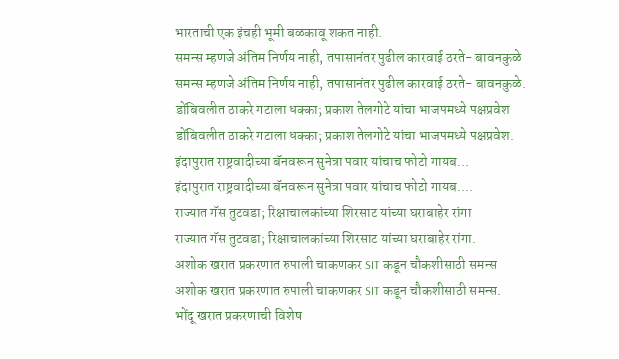भारताची एक इंचही भूमी बळकावू शकत नाही.
समन्स म्हणजे अंतिम निर्णय नाही, तपासानंतर पुढील कारवाई ठरते- बावनकुळे
समन्स म्हणजे अंतिम निर्णय नाही, तपासानंतर पुढील कारवाई ठरते- बावनकुळे.
डोंबिवलीत ठाकरे गटाला धक्का; प्रकाश तेलगोटे यांचा भाजपमध्ये पक्षप्रवेश
डोंबिवलीत ठाकरे गटाला धक्का; प्रकाश तेलगोटे यांचा भाजपमध्ये पक्षप्रवेश.
इंदापुरात राष्ट्रवादीच्या बॅनवरून सुनेत्रा पवार यांचाच फोटो गायब...
इंदापुरात राष्ट्रवादीच्या बॅनवरून सुनेत्रा पवार यांचाच फोटो गायब....
राज्यात गॅस तुटवडा; रिक्षाचालकांच्या शिरसाट यांच्या घराबाहेर रांगा
राज्यात गॅस तुटवडा; रिक्षाचालकांच्या शिरसाट यांच्या घराबाहेर रांगा.
अशोक खरात प्रकरणात रुपाली चाकणकर SIT कडून चौकशीसाठी समन्स
अशोक खरात प्रकरणात रुपाली चाकणकर SIT कडून चौकशीसाठी समन्स.
भोंदू खरात प्रकरणाची विशेष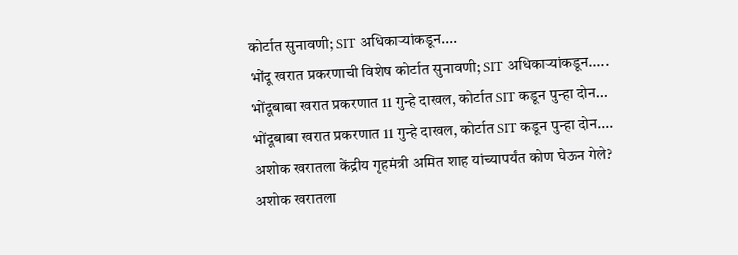कोर्टात सुनावणी; SIT अधिकाऱ्यांकडून....
भोंदू खरात प्रकरणाची विशेष कोर्टात सुनावणी; SIT अधिकाऱ्यांकडून.....
भोंदूबाबा खरात प्रकरणात 11 गुन्हे दाखल, कोर्टात SIT कडून पुन्हा दोन...
भोंदूबाबा खरात प्रकरणात 11 गुन्हे दाखल, कोर्टात SIT कडून पुन्हा दोन....
अशोक खरातला केंद्रीय गृहमंत्री अमित शाह यांच्यापर्यंत कोण घेऊन गेले?
अशोक खरातला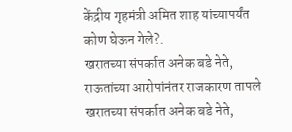केंद्रीय गृहमंत्री अमित शाह यांच्यापर्यंत कोण घेऊन गेले?.
खरातच्या संपर्कात अनेक बडे नेते, राऊतांच्या आरोपांनंतर राजकारण तापले
खरातच्या संपर्कात अनेक बडे नेते,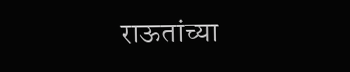राऊतांच्या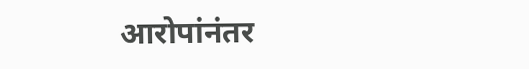आरोपांनंतर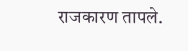राजकारण तापले.